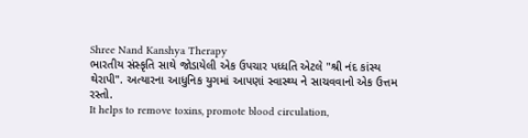Shree Nand Kanshya Therapy
ભારતીય સંસ્કૃતિ સાથે જોડાયેલી એક ઉપચાર પધ્ધતિ એટલે "શ્રી નંદ કાંસ્ય થેરાપી". અત્યારના આધુનિક યુગમાં આપણાં સ્વાસ્થ્ય ને સાચવવાનો એક ઉત્તમ રસ્તો.
It helps to remove toxins, promote blood circulation,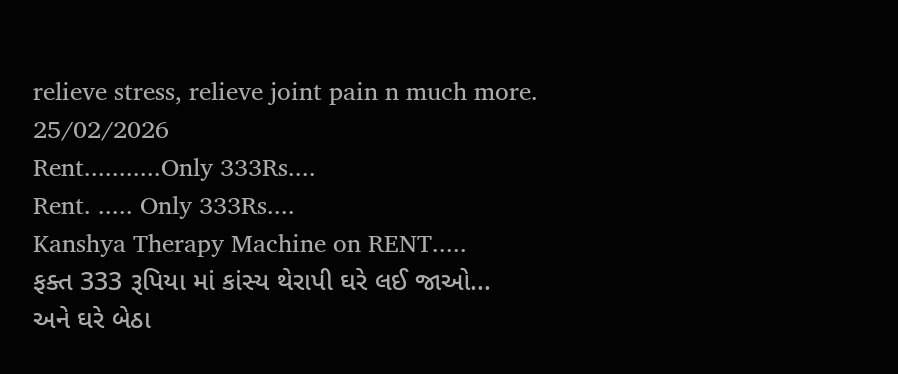relieve stress, relieve joint pain n much more.
25/02/2026
Rent...........Only 333Rs....
Rent. ..... Only 333Rs....
Kanshya Therapy Machine on RENT.....
ફક્ત 333 રૂપિયા માં કાંસ્ય થેરાપી ઘરે લઈ જાઓ...
અને ઘરે બેઠા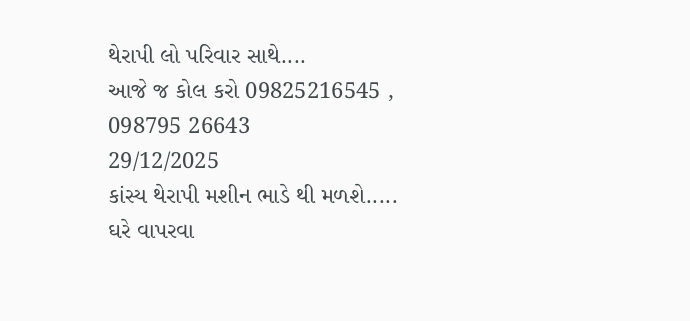થેરાપી લો પરિવાર સાથે....
આજે જ કોલ કરો 09825216545 , 098795 26643
29/12/2025
કાંસ્ય થેરાપી મશીન ભાડે થી મળશે.....
ઘરે વાપરવા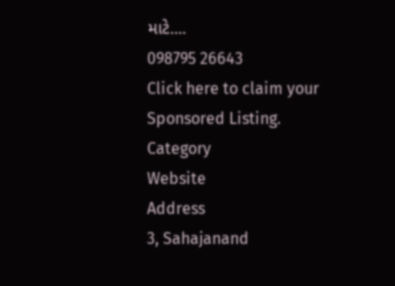માટે....
098795 26643
Click here to claim your Sponsored Listing.
Category
Website
Address
3, Sahajanand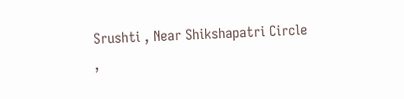Srushti , Near Shikshapatri Circle ,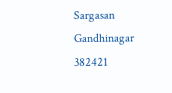Sargasan
Gandhinagar
382421